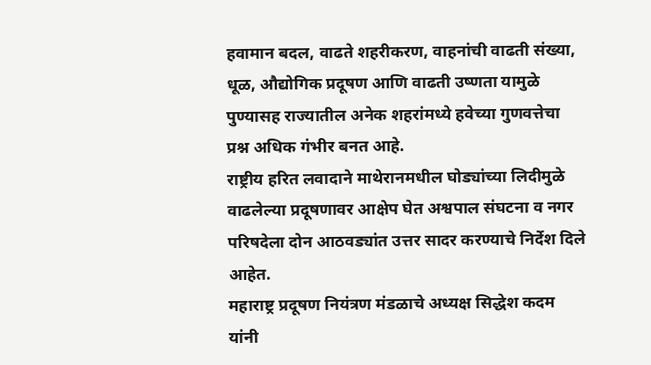हवामान बदल, वाढते शहरीकरण, वाहनांची वाढती संख्या, धूळ, औद्योगिक प्रदूषण आणि वाढती उष्णता यामुळे पुण्यासह राज्यातील अनेक शहरांमध्ये हवेच्या गुणवत्तेचा प्रश्न अधिक गंभीर बनत आहे.
राष्ट्रीय हरित लवादाने माथेरानमधील घोड्यांच्या लिदीमुळे वाढलेल्या प्रदूषणावर आक्षेप घेत अश्वपाल संघटना व नगर परिषदेला दोन आठवड्यांत उत्तर सादर करण्याचे निर्देश दिले आहेत.
महाराष्ट्र प्रदूषण नियंत्रण मंडळाचे अध्यक्ष सिद्धेश कदम यांनी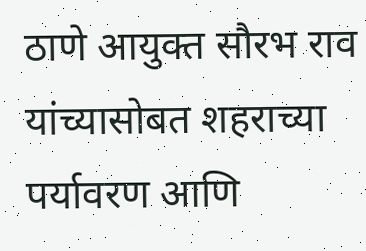ठाणे आयुक्त सौरभ राव यांच्यासोबत शहराच्या पर्यावरण आणि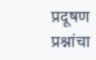प्रदूषण प्रश्नांचा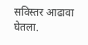सविस्तर आढावा घेतला.